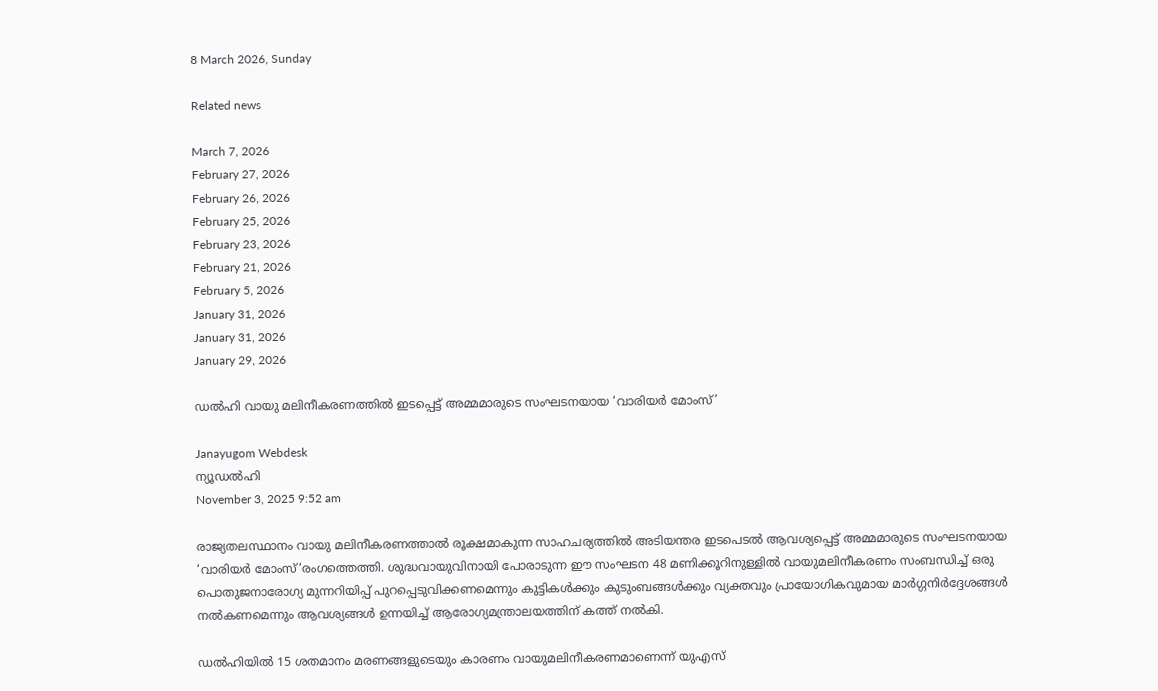8 March 2026, Sunday

Related news

March 7, 2026
February 27, 2026
February 26, 2026
February 25, 2026
February 23, 2026
February 21, 2026
February 5, 2026
January 31, 2026
January 31, 2026
January 29, 2026

ഡൽഹി വായു മലിനീകരണത്തിൽ ഇടപ്പെട്ട് അമ്മമാരുടെ സംഘടനയായ ‘വാരിയർ മോംസ്’

Janayugom Webdesk
ന്യൂഡൽഹി
November 3, 2025 9:52 am

രാജ്യതലസ്ഥാനം വായു മലിനീകരണത്താൽ രൂക്ഷമാകുന്ന സാഹചര്യത്തിൽ അടിയന്തര ഇടപെടൽ ആവശ്യപ്പെട്ട് അമ്മമാരുടെ സംഘടനയായ ‘വാരിയർ മോംസ്‘രംഗത്തെത്തി. ശുദ്ധവായുവിനായി പോരാടുന്ന ഈ സംഘടന 48 മണിക്കൂറിനുള്ളിൽ വായുമലിനീകരണം സംബന്ധിച്ച് ഒരു പൊതുജനാരോഗ്യ മുന്നറിയിപ്പ് പുറപ്പെടുവിക്കണമെന്നും കുട്ടികൾക്കും കുടുംബങ്ങൾക്കും വ്യക്തവും പ്രായോഗികവുമായ മാർഗ്ഗനിർദ്ദേശങ്ങൾ നൽകണമെന്നും ആവശ്യങ്ങൾ ഉന്നയിച്ച് ആരോഗ്യമന്ത്രാലയത്തിന് കത്ത് നൽകി.

ഡൽഹിയിൽ 15 ശതമാനം മരണങ്ങളുടെയും കാരണം വായുമലിനീകരണമാണെന്ന് യുഎസ്‌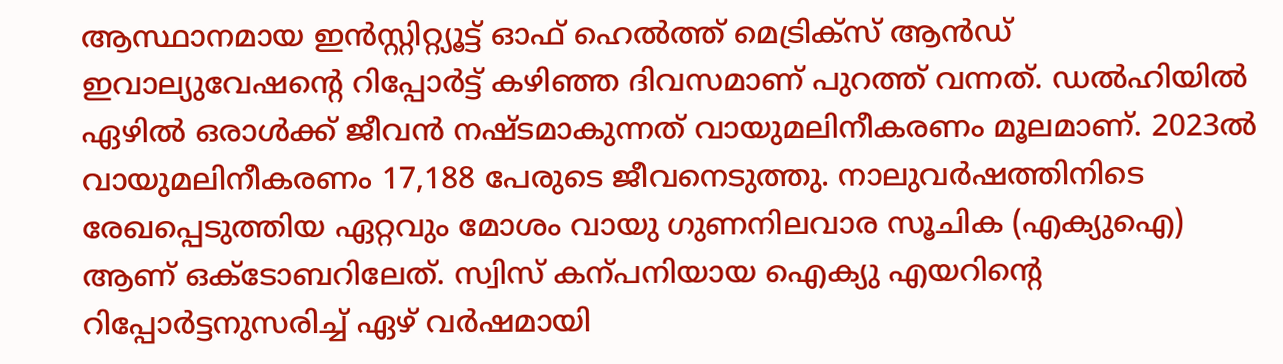ആസ്ഥാനമായ ഇൻസ്റ്റിറ്റ്യൂ‍ട്ട്‌ ഓഫ്‌ ഹെൽത്ത്‌ മെട്രിക്‌സ്‌ ആൻഡ് ഇവാല്യുവേഷന്റെ റിപ്പോർട്ട് കഴിഞ്ഞ ദിവസമാണ് പുറത്ത് വന്നത്. ഡൽഹിയിൽ ഏഴിൽ ഒരാൾക്ക് ജീവൻ നഷ്‌ടമാകുന്നത്‌ വായുമലിനീകരണം മൂലമാണ്‌. 2023ൽ വായുമലിനീകരണം 17,188 പേരുടെ ജീവനെടുത്തു. നാലുവർഷത്തിനിടെ രേഖപ്പെടുത്തിയ ഏറ്റവും മോശം വായു ഗുണനിലവാര സൂചിക (എക്യുഐ) ആണ്‌ ഒക്‌ടോബറിലേത്. സ്വിസ്‌ കന്പനിയായ ഐക്യു എയറിന്റെ റിപ്പോർട്ടനുസരിച്ച്‌ ഏഴ്‌ വർഷമായി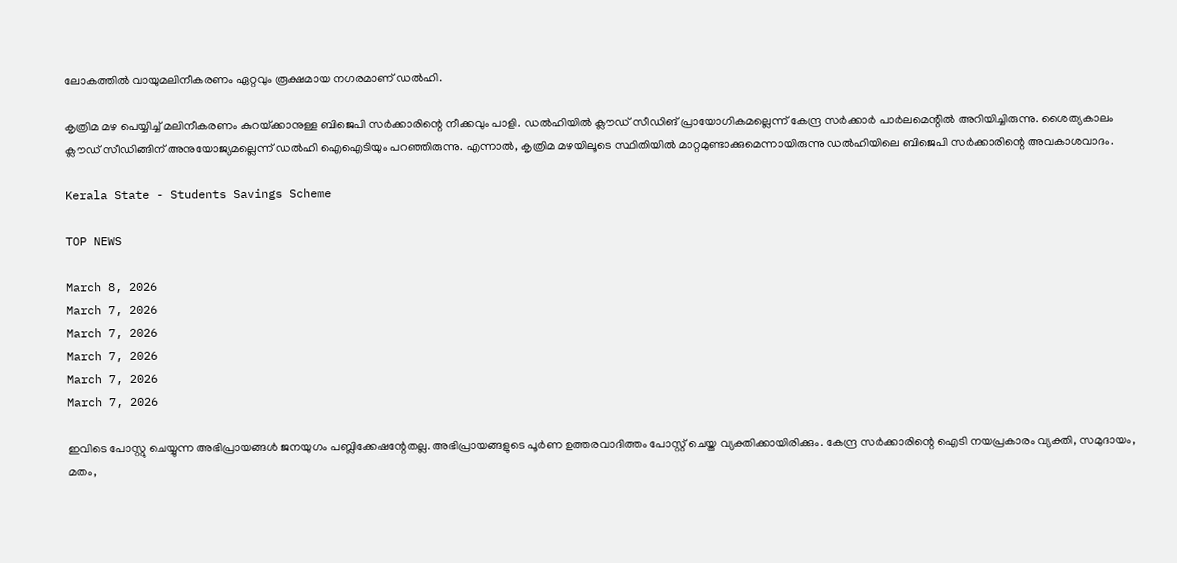ലോകത്തിൽ വായുമലിനീകരണം ഏറ്റവും രൂക്ഷമായ നഗരമാണ് ഡൽഹി.

കൃത്രിമ മഴ പെയ്യിച്ച് മലിനീകരണം കുറയ്‌ക്കാനുള്ള ബിജെപി സർക്കാരിന്റെ നീക്കവും പാളി. ഡൽഹിയിൽ ക്ല‍ൗഡ്‌ സീഡിങ്‌ പ്രായോഗികമല്ലെന്ന്‌ കേന്ദ്ര സർക്കാർ പാർലമെന്റിൽ അറിയിച്ചിരുന്നു. ശൈത്യകാലം ക്ല‍ൗഡ്‌ സീഡിങ്ങിന്‌ അനുയോജ്യമല്ലെന്ന്‌ ഡൽഹി ഐഐടിയും പറഞ്ഞിരുന്നു. എന്നാൽ, കൃത്രിമ മഴയിലൂടെ സ്ഥിതിയിൽ മാറ്റമുണ്ടാക്കുമെന്നായിരുന്നു ഡൽഹിയിലെ ബിജെപി സർക്കാരിന്റെ അവകാശവാദം.

Kerala State - Students Savings Scheme

TOP NEWS

March 8, 2026
March 7, 2026
March 7, 2026
March 7, 2026
March 7, 2026
March 7, 2026

ഇവിടെ പോസ്റ്റു ചെയ്യുന്ന അഭിപ്രായങ്ങള്‍ ജനയുഗം പബ്ലിക്കേഷന്റേതല്ല. അഭിപ്രായങ്ങളുടെ പൂര്‍ണ ഉത്തരവാദിത്തം പോസ്റ്റ് ചെയ്ത വ്യക്തിക്കായിരിക്കും. കേന്ദ്ര സര്‍ക്കാരിന്റെ ഐടി നയപ്രകാരം വ്യക്തി, സമുദായം, മതം,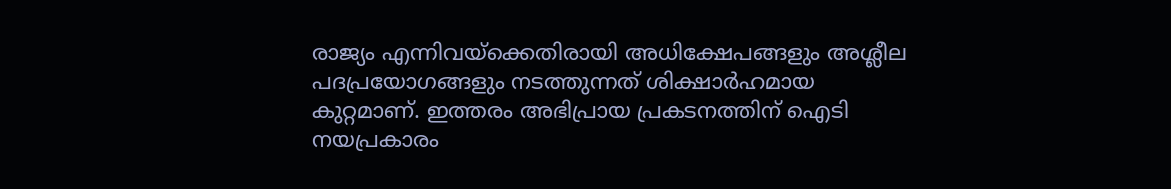രാജ്യം എന്നിവയ്‌ക്കെതിരായി അധിക്ഷേപങ്ങളും അശ്ലീല പദപ്രയോഗങ്ങളും നടത്തുന്നത് ശിക്ഷാര്‍ഹമായ കുറ്റമാണ്. ഇത്തരം അഭിപ്രായ പ്രകടനത്തിന് ഐടി നയപ്രകാരം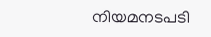നിയമനടപടി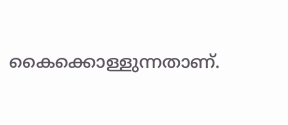കൈക്കൊള്ളുന്നതാണ്.